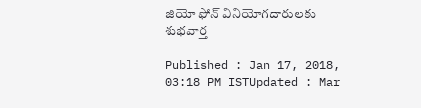జియో ఫోన్ వినియోగదారులకు శుభవార్త

Published : Jan 17, 2018, 03:18 PM ISTUpdated : Mar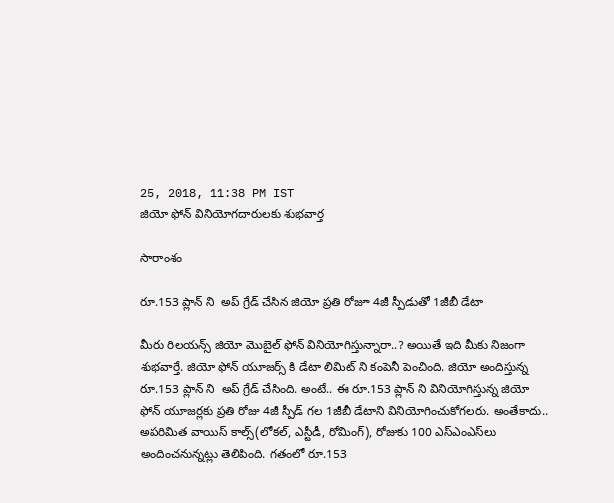25, 2018, 11:38 PM IST
జియో ఫోన్ వినియోగదారులకు శుభవార్త

సారాంశం

రూ.153 ప్లాన్ ని  అప్ గ్రేడ్ చేసిన జియో ప్రతి రోజూ 4జీ స్పీడుతో 1జీబీ డేటా

మీరు రిలయన్స్ జియో మొబైల్ ఫోన్ వినియోగిస్తున్నారా..? అయితే ఇది మీకు నిజంగా శుభవార్తే. జియో ఫోన్ యూజర్స్ కి డేటా లిమిట్ ని కంపెనీ పెంచింది. జియో అందిస్తున్న రూ.153 ప్లాన్ ని  అప్ గ్రేడ్ చేసింది. అంటే.. ఈ రూ.153 ప్లాన్ ని వినియోగిస్తున్న జియో ఫోన్ యూజర్లకు ప్రతి రోజు 4జీ స్పీడ్ గల 1జీబీ డేటాని వినియోగించుకోగలరు. అంతేకాదు.. అపరిమిత వాయిస్‌ కాల్స్‌(లోకల్‌, ఎస్టీడీ, రోమింగ్‌), రోజుకు 100 ఎస్‌ఎంఎస్‌లు అందించనున్నట్లు తెలిపింది. గతంలో రూ.153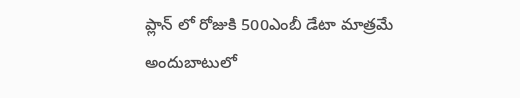ప్లాన్ లో రోజుకి 500ఎంబీ డేటా మాత్రమే అందుబాటులో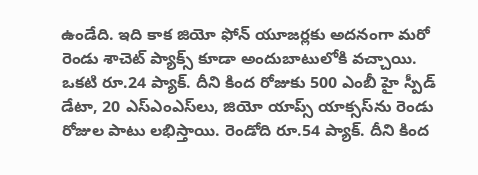ఉండేది. ఇది కాక జియో ఫోన్‌ యూజర్లకు అదనంగా మరో రెండు శాచెట్‌ ప్యాక్స్‌ కూడా అందుబాటులోకి వచ్చాయి. ఒకటి రూ.24 ప్యాక్‌. దీని కింద రోజుకు 500 ఎంబీ హై స్పీడ్‌ డేటా, 20 ఎస్‌ఎంఎస్‌లు, జియో యాప్స్‌ యాక్సస్‌ను రెండు రోజుల పాటు లభిస్తాయి. రెండోది రూ.54 ప్యాక్‌. దీని కింద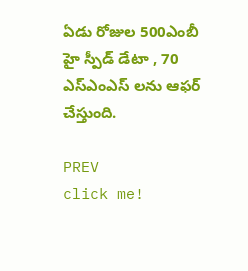ఏడు రోజుల 500ఎంబీ హై స్పీడ్ డేటా , 70 ఎస్ఎంఎస్ లను ఆఫర్‌ చేస్తుంది.

PREV
click me!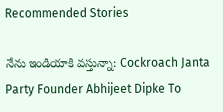Recommended Stories

నేను ఇండియాకి వస్తున్నా: Cockroach Janta Party Founder Abhijeet Dipke To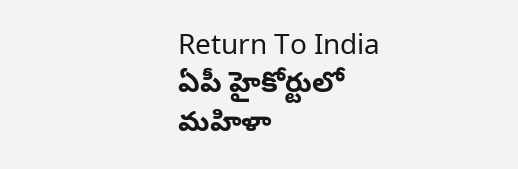Return To India
ఏపీ హైకోర్టులో మహిళా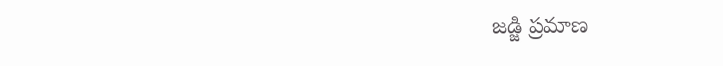జడ్జి ప్రమాణ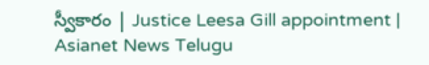స్వీకారం | Justice Leesa Gill appointment | Asianet News Telugu